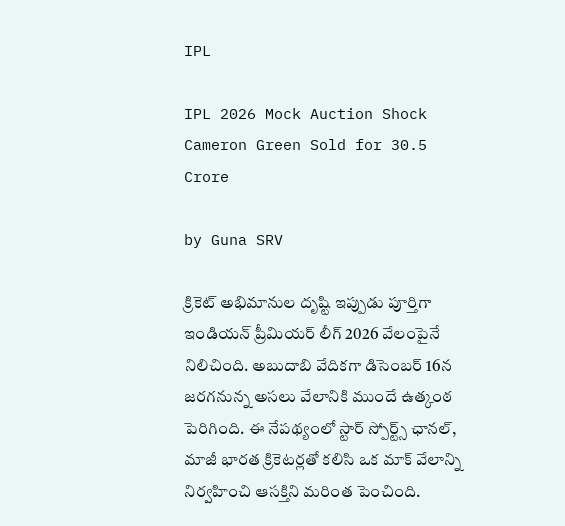IPL

IPL 2026 Mock Auction Shock Cameron Green Sold for 30.5 Crore

by Guna SRV

క్రికెట్ అభిమానుల దృష్టి ఇప్పుడు పూర్తిగా ఇండియన్ ప్రీమియర్ లీగ్ 2026 వేలంపైనే నిలిచింది. అబుదాబి వేదికగా డిసెంబర్ 16న జరగనున్న అసలు వేలానికి ముందే ఉత్కంఠ పెరిగింది. ఈ నేపథ్యంలో స్టార్ స్పోర్ట్స్ ఛానల్, మాజీ భారత క్రికెటర్లతో కలిసి ఒక మాక్ వేలాన్ని నిర్వహించి ఆసక్తిని మరింత పెంచింది.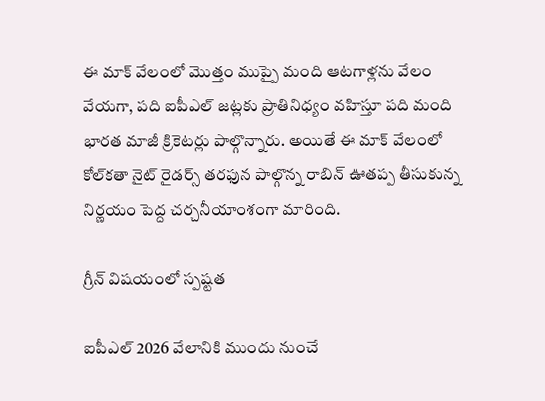ఈ మాక్ వేలంలో మొత్తం ముప్పై మంది ఆటగాళ్లను వేలం వేయగా, పది ఐపీఎల్ జట్లకు ప్రాతినిధ్యం వహిస్తూ పది మంది భారత మాజీ క్రికెటర్లు పాల్గొన్నారు. అయితే ఈ మాక్ వేలంలో కోల్‌కతా నైట్ రైడర్స్ తరఫున పాల్గొన్న రాబిన్ ఊతప్ప తీసుకున్న నిర్ణయం పెద్ద చర్చనీయాంశంగా మారింది.

గ్రీన్ విషయంలో స్పష్టత

ఐపీఎల్ 2026 వేలానికి ముందు నుంచే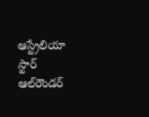ఆస్ట్రేలియా స్టార్ ఆల్‌రౌండర్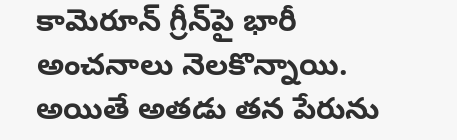కామెరూన్ గ్రీన్‌పై భారీ అంచనాలు నెలకొన్నాయి. అయితే అతడు తన పేరును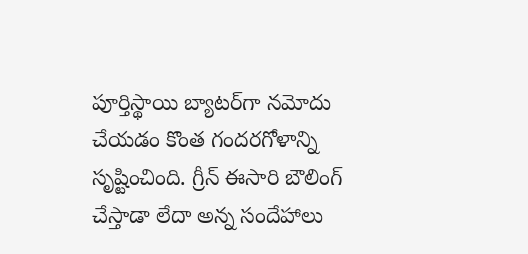పూర్తిస్థాయి బ్యాటర్‌గా నమోదు చేయడం కొంత గందరగోళాన్ని సృష్టించింది. గ్రీన్ ఈసారి బౌలింగ్ చేస్తాడా లేదా అన్న సందేహాలు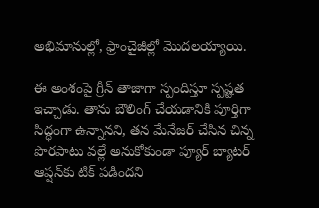అభిమానుల్లో, ఫ్రాంచైజీల్లో మొదలయ్యాయి.

ఈ అంశంపై గ్రీన్ తాజాగా స్పందిస్తూ స్పష్టత ఇచ్చాడు. తాను బౌలింగ్ చేయడానికి పూర్తిగా సిద్ధంగా ఉన్నానని, తన మేనేజర్ చేసిన చిన్న పొరపాటు వల్లే అనుకోకుండా ప్యూర్ బ్యాటర్ ఆప్షన్‌కు టిక్ పడిందని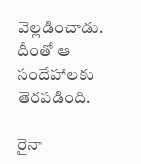వెల్లడించాడు. దీంతో ఆ సందేహాలకు తెరపడింది.

రైనా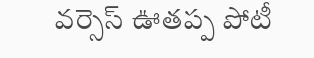వర్సెస్ ఊతప్ప పోటీ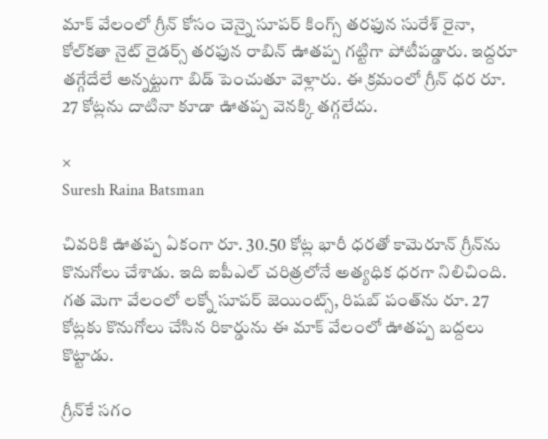మాక్ వేలంలో గ్రీన్ కోసం చెన్నై సూపర్ కింగ్స్ తరఫున సురేశ్ రైనా, కోల్‌కతా నైట్ రైడర్స్ తరఫున రాబిన్ ఊతప్ప గట్టిగా పోటీపడ్డారు. ఇద్దరూ తగ్గేదేలే అన్నట్టుగా బిడ్ పెంచుతూ వెళ్లారు. ఈ క్రమంలో గ్రీన్ ధర రూ. 27 కోట్లను దాటినా కూడా ఊతప్ప వెనక్కి తగ్గలేదు.

×
Suresh Raina Batsman

చివరికి ఊతప్ప ఏకంగా రూ. 30.50 కోట్ల భారీ ధరతో కామెరూన్ గ్రీన్‌ను కొనుగోలు చేశాడు. ఇది ఐపీఎల్ చరిత్రలోనే అత్యధిక ధరగా నిలిచింది. గత మెగా వేలంలో లక్నో సూపర్ జెయింట్స్, రిషబ్ పంత్‌ను రూ. 27 కోట్లకు కొనుగోలు చేసిన రికార్డును ఈ మాక్ వేలంలో ఊతప్ప బద్దలు కొట్టాడు.

గ్రీన్‌కే సగం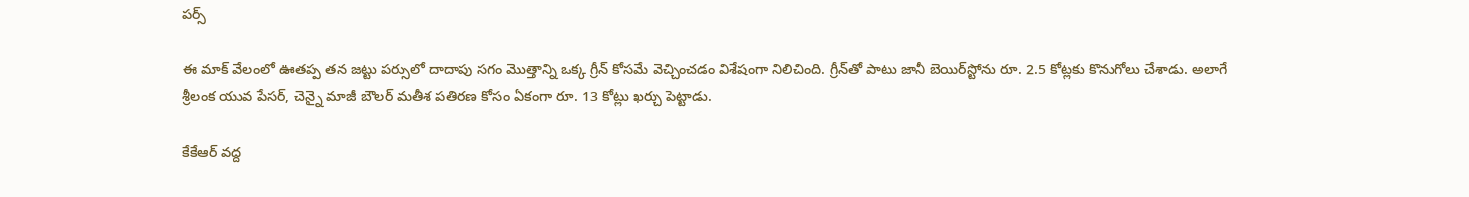పర్స్

ఈ మాక్ వేలంలో ఊతప్ప తన జట్టు పర్సులో దాదాపు సగం మొత్తాన్ని ఒక్క గ్రీన్ కోసమే వెచ్చించడం విశేషంగా నిలిచింది. గ్రీన్‌తో పాటు జానీ బెయిర్‌స్టోను రూ. 2.5 కోట్లకు కొనుగోలు చేశాడు. అలాగే శ్రీలంక యువ పేసర్, చెన్నై మాజీ బౌలర్ మతీశ పతిరణ కోసం ఏకంగా రూ. 13 కోట్లు ఖర్చు పెట్టాడు.

కేకేఆర్ వద్ద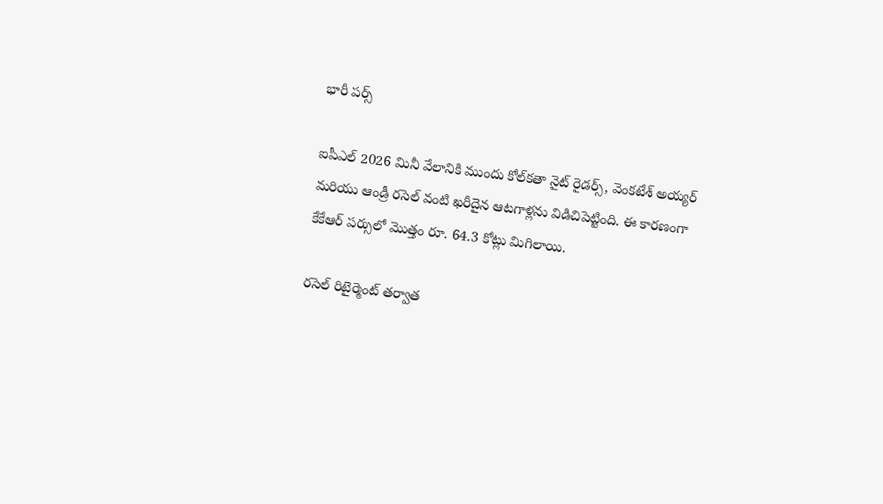భారీ పర్స్

ఐపీఎల్ 2026 మినీ వేలానికి ముందు కోల్‌కతా నైట్ రైడర్స్, వెంకటేశ్ అయ్యర్ మరియు ఆండ్రీ రసెల్ వంటి ఖరీదైన ఆటగాళ్లను విడిచిపెట్టింది. ఈ కారణంగా కేకేఆర్ పర్సులో మొత్తం రూ. 64.3 కోట్లు మిగిలాయి.

రసెల్ రిటైర్మెంట్ తర్వాత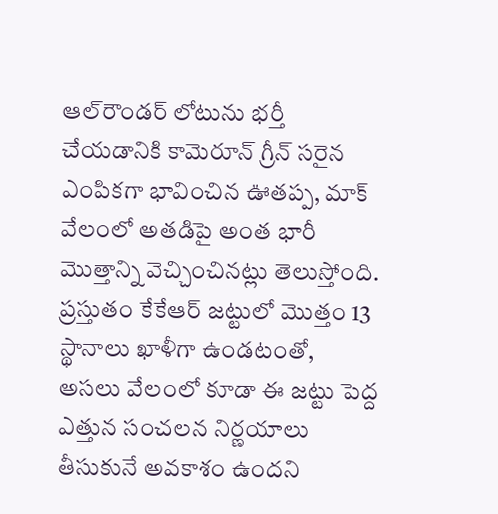ఆల్‌రౌండర్ లోటును భర్తీ చేయడానికి కామెరూన్ గ్రీన్ సరైన ఎంపికగా భావించిన ఊతప్ప, మాక్ వేలంలో అతడిపై అంత భారీ మొత్తాన్ని వెచ్చించినట్లు తెలుస్తోంది. ప్రస్తుతం కేకేఆర్ జట్టులో మొత్తం 13 స్థానాలు ఖాళీగా ఉండటంతో, అసలు వేలంలో కూడా ఈ జట్టు పెద్ద ఎత్తున సంచలన నిర్ణయాలు తీసుకునే అవకాశం ఉందని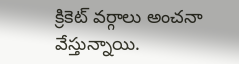క్రికెట్ వర్గాలు అంచనా వేస్తున్నాయి.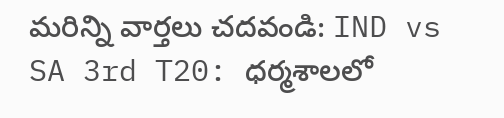మరిన్ని వార్తలు చదవండి: IND vs SA 3rd T20: ధర్మశాలలో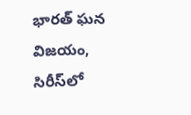భారత్ ఘన విజయం, సిరీస్‌లో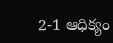2-1 ఆధిక్యం